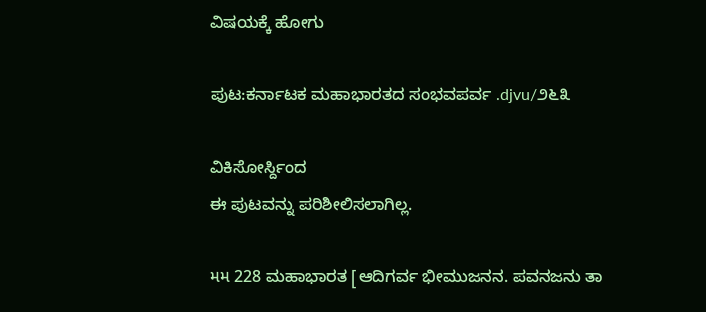ವಿಷಯಕ್ಕೆ ಹೋಗು

ಪುಟ:ಕರ್ನಾಟಕ ಮಹಾಭಾರತದ ಸಂಭವಪರ್ವ .djvu/೨೬೩

ವಿಕಿಸೋರ್ಸ್ದಿಂದ
ಈ ಪುಟವನ್ನು ಪರಿಶೀಲಿಸಲಾಗಿಲ್ಲ.

મમ 228 ಮಹಾಭಾರತ [ಆದಿಗರ್ವ ಭೀಮುಜನನ. ಪವನಜನು ತಾ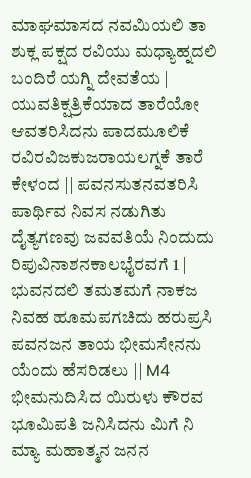ಮಾಘಮಾಸದ ನವಮಿಯಲಿ ತಾ ಶುಕ್ಲ ಪಕ್ಷದ ರವಿಯು ಮಧ್ಯಾಹ್ನದಲಿ ಬಂದಿರೆ ಯಗ್ನಿ ದೇವತೆಯ | ಯುವತಿಕ್ಷತ್ರಿಕೆಯಾದ ತಾರೆಯೋ ಆವತರಿಸಿದನು ಪಾದಮೂಲಿಕೆ ರವಿರವಿಜಕುಜರಾಯಲಗ್ನಕೆ ತಾರೆ ಕೇಳಂದ || ಪವನಸುತನವತರಿಸಿ ಪಾರ್ಥಿವ ನಿವಸ ನಡುಗಿತು ದೈತ್ಯಗಣವು ಜವವತಿಯೆ ನಿಂದುದು ರಿಪುವಿನಾಶನಕಾಲಭೈರವಗೆ 1 | ಭುವನದಲಿ ತಮತಮಗೆ ನಾಕಜ ನಿವಹ ಹೂಮಪಗಚಿದು ಹರುಪ್ರಸಿ ಪವನಜನ ತಾಯ ಭೀಮಸೇನನು ಯೆಂದು ಹೆಸರಿಡಲು || M4 ಭೀಮನುದಿಸಿದ ಯಿರುಳು ಕೌರವ ಭೂಮಿಪತಿ ಜನಿಸಿದನು ಮಿಗೆ ನಿ ಮ್ಯಾ ಮಹಾತ್ಮನ ಜನನ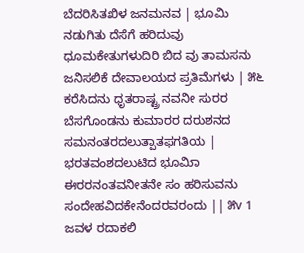ಬೆದರಿಸಿತಖಿಳ ಜನಮನವ | ಭೂಮಿ ನಡುಗಿತು ದೆಸೆಗೆ ಹರಿದುವು ಧೂಮಕೇತುಗಳುದಿರಿ ಬಿದ ವು ತಾಮಸನು ಜನಿಸಲಿಕೆ ದೇವಾಲಯದ ಪ್ರತಿಮೆಗಳು | ೫೬ ಕರೆಸಿದನು ಧೃತರಾಷ್ಟ್ರ ನವನೀ ಸುರರ ಬೆಸಗೊಂಡನು ಕುಮಾರರ ದರುಶನದ ಸಮನಂತರದಲುತ್ಪಾತಫಗತಿಯ | ಭರತವಂಶದಲುಟಿದ ಭೂಮಿಾ ಈರರನಂತವನೀತನೇ ಸಂ ಹರಿಸುವನು ಸಂದೇಹವಿದಕೇನೆಂದರವರಂದು || ೫v 1 ಜವಳ ರದಾಕಲಿ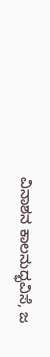ವಿನಾಶನ ಕಾಲನುದ್ಭವಿಸೆ, ಜ